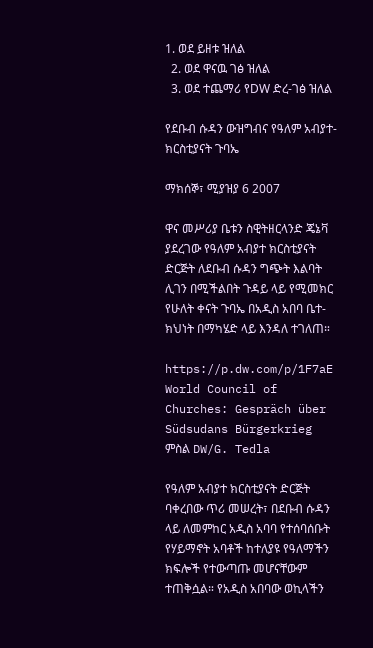1. ወደ ይዘቱ ዝለል
  2. ወደ ዋናዉ ገፅ ዝለል
  3. ወደ ተጨማሪ የDW ድረ-ገፅ ዝለል

የደቡብ ሱዳን ውዝግብና የዓለም አብያተ-ክርስቲያናት ጉባኤ

ማክሰኞ፣ ሚያዝያ 6 2007

ዋና መሥሪያ ቤቱን ስዊትዘርላንድ ጄኔቫ ያደረገው የዓለም አብያተ ክርስቲያናት ድርጅት ለደቡብ ሱዳን ግጭት እልባት ሊገን በሚችልበት ጉዳይ ላይ የሚመክር የሁለት ቀናት ጉባኤ በአዲስ አበባ ቤተ-ክህነት በማካሄድ ላይ እንዳለ ተገለጠ።

https://p.dw.com/p/1F7aE
World Council of Churches: Gespräch über Südsudans Bürgerkrieg
ምስል DW/G. Tedla

የዓለም አብያተ ክርስቲያናት ድርጅት ባቀረበው ጥሪ መሠረት፣ በደቡብ ሱዳን ላይ ለመምከር አዲስ አባባ የተሰባሰቡት የሃይማኖት አባቶች ከተለያዩ የዓለማችን ክፍሎች የተውጣጡ መሆናቸውም ተጠቅሷል። የአዲስ አበባው ወኪላችን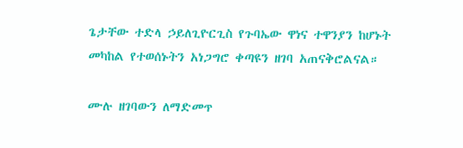ጌታቸው ተድላ ኃይለጊዮርጊስ የጉባኤው ዋነና ተዋንያን ከሆኑት መካከል የተወሰኑትን አነጋግሮ ቀጣዩን ዘገባ አጠናቅሮልናል።

ሙሉ ዘገባውን ለማድመጥ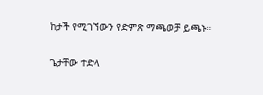ከታች የሚገኘውን የድምጽ ማጫወቻ ይጫኑ።

ጌታቸው ተድላ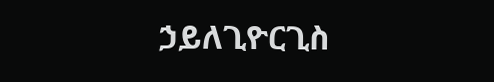ኃይለጊዮርጊስ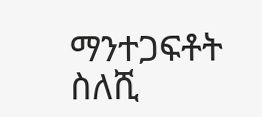ማንተጋፍቶት ስለሺ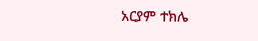አርያም ተክሌ